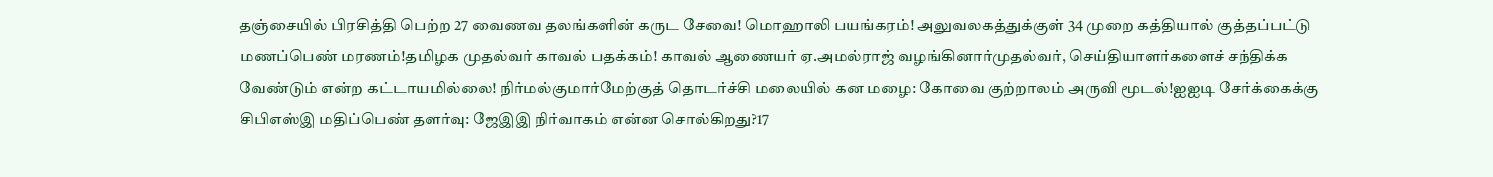தஞ்சையில் பிரசித்தி பெற்ற 27 வைணவ தலங்களின் கருட சேவை! மொஹாலி பயங்கரம்! அலுவலகத்துக்குள் 34 முறை கத்தியால் குத்தப்பட்டு மணப்பெண் மரணம்!தமிழக முதல்வர் காவல் பதக்கம்! காவல் ஆணையர் ஏ.அமல்ராஜ் வழங்கினார்முதல்வர், செய்தியாளர்களைச் சந்திக்க வேண்டும் என்ற கட்டாயமில்லை! நிர்மல்குமார்மேற்குத் தொடர்ச்சி மலையில் கன மழை: கோவை குற்றாலம் அருவி மூடல்!ஐஐடி சேர்க்கைக்கு சிபிஎஸ்இ மதிப்பெண் தளர்வு: ஜேஇஇ நிர்வாகம் என்ன சொல்கிறது?17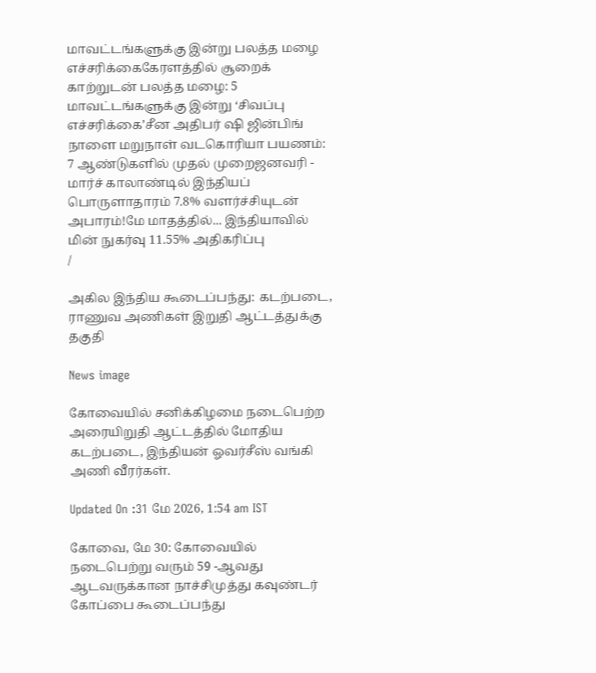மாவட்டங்களுக்கு இன்று பலத்த மழை எச்சரிக்கைகேரளத்தில் சூறைக் காற்றுடன் பலத்த மழை: 5 மாவட்டங்களுக்கு இன்று ‘சிவப்பு எச்சரிக்கை’சீன அதிபர் ஷி ஜின்பிங் நாளை மறுநாள் வடகொரியா பயணம்: 7 ஆண்டுகளில் முதல் முறைஜனவரி - மார்ச் காலாண்டில் இந்தியப் பொருளாதாரம் 7.8% வளர்ச்சியுடன் அபாரம்!மே மாதத்தில்... இந்தியாவில் மின் நுகர்வு 11.55% அதிகரிப்பு
/

அகில இந்திய கூடைப்பந்து: கடற்படை, ராணுவ அணிகள் இறுதி ஆட்டத்துக்கு தகுதி

News image

கோவையில் சனிக்கிழமை நடைபெற்ற அரையிறுதி ஆட்டத்தில் மோதிய கடற்படை, இந்தியன் ஓவர்சீஸ் வங்கி அணி வீரர்கள்.

Updated On :31 மே 2026, 1:54 am IST

கோவை, மே 30: கோவையில் நடைபெற்று வரும் 59 -ஆவது ஆடவருக்கான நாச்சிமுத்து கவுண்டர் கோப்பை கூடைப்பந்து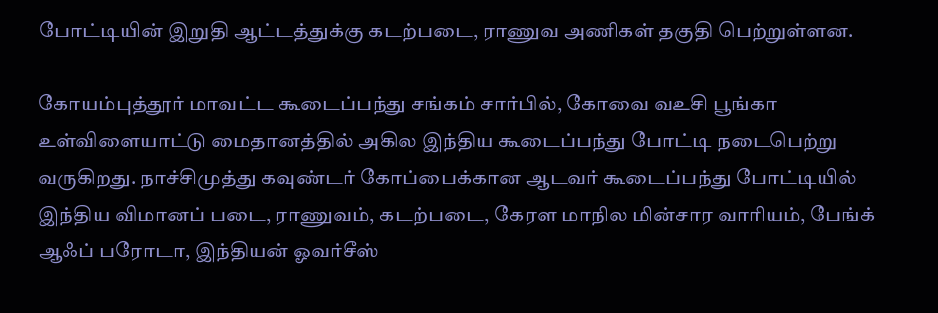போட்டியின் இறுதி ஆட்டத்துக்கு கடற்படை, ராணுவ அணிகள் தகுதி பெற்றுள்ளன.

கோயம்புத்தூர் மாவட்ட கூடைப்பந்து சங்கம் சார்பில், கோவை வஉசி பூங்கா உள்விளையாட்டு மைதானத்தில் அகில இந்திய கூடைப்பந்து போட்டி நடைபெற்று வருகிறது. நாச்சிமுத்து கவுண்டர் கோப்பைக்கான ஆடவர் கூடைப்பந்து போட்டியில் இந்திய விமானப் படை, ராணுவம், கடற்படை, கேரள மாநில மின்சார வாரியம், பேங்க் ஆஃப் பரோடா, இந்தியன் ஓவர்சீஸ்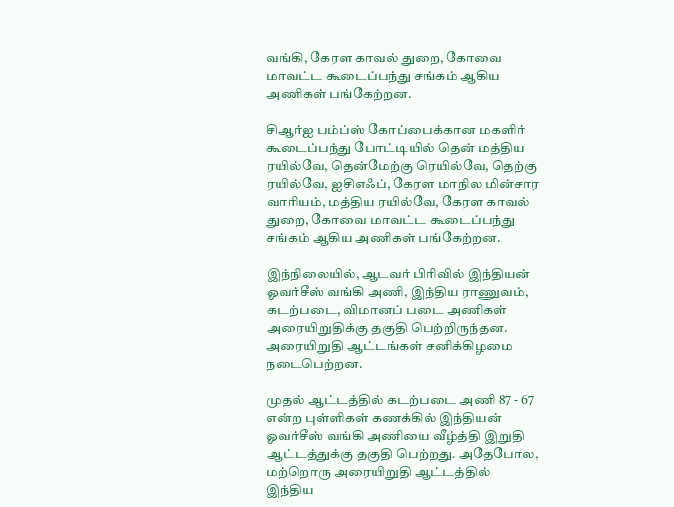வங்கி, கேரள காவல் துறை, கோவை மாவட்ட கூடைப்பந்து சங்கம் ஆகிய அணிகள் பங்கேற்றன.

சிஆர்ஐ பம்ப்ஸ் கோப்பைக்கான மகளிர் கூடைப்பந்து போட்டியில் தென் மத்திய ரயில்வே, தென்மேற்கு ரெயில்வே, தெற்கு ரயில்வே, ஐசிஎஃப், கேரள மாநில மின்சார வாரியம், மத்திய ரயில்வே, கேரள காவல் துறை, கோவை மாவட்ட கூடைப்பந்து சங்கம் ஆகிய அணிகள் பங்கேற்றன.

இந்நிலையில், ஆடவர் பிரிவில் இந்தியன் ஓவர்சீஸ் வங்கி அணி, இந்திய ராணுவம், கடற்படை, விமானப் படை அணிகள் அரையிறுதிக்கு தகுதி பெற்றிருந்தன. அரையிறுதி ஆட்டங்கள் சனிக்கிழமை நடைபெற்றன.

முதல் ஆட்டத்தில் கடற்படை அணி 87 - 67 என்ற புள்ளிகள் கணக்கில் இந்தியன் ஓவர்சீஸ் வங்கி அணியை வீழ்த்தி இறுதி ஆட்டத்துக்கு தகுதி பெற்றது. அதேபோல, மற்றொரு அரையிறுதி ஆட்டத்தில் இந்திய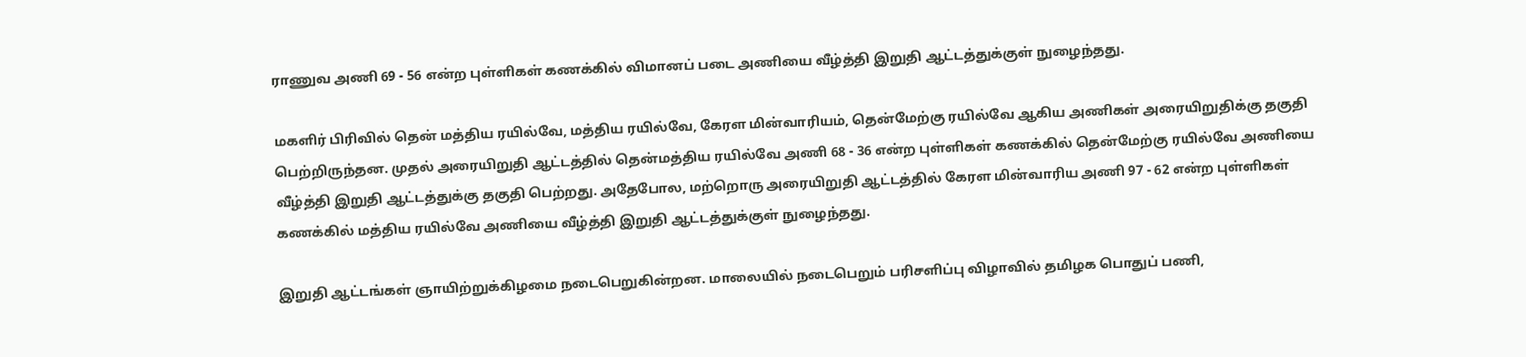ராணுவ அணி 69 - 56 என்ற புள்ளிகள் கணக்கில் விமானப் படை அணியை வீழ்த்தி இறுதி ஆட்டத்துக்குள் நுழைந்தது.

மகளிர் பிரிவில் தென் மத்திய ரயில்வே, மத்திய ரயில்வே, கேரள மின்வாரியம், தென்மேற்கு ரயில்வே ஆகிய அணிகள் அரையிறுதிக்கு தகுதி பெற்றிருந்தன. முதல் அரையிறுதி ஆட்டத்தில் தென்மத்திய ரயில்வே அணி 68 - 36 என்ற புள்ளிகள் கணக்கில் தென்மேற்கு ரயில்வே அணியை வீழ்த்தி இறுதி ஆட்டத்துக்கு தகுதி பெற்றது. அதேபோல, மற்றொரு அரையிறுதி ஆட்டத்தில் கேரள மின்வாரிய அணி 97 - 62 என்ற புள்ளிகள் கணக்கில் மத்திய ரயில்வே அணியை வீழ்த்தி இறுதி ஆட்டத்துக்குள் நுழைந்தது.

இறுதி ஆட்டங்கள் ஞாயிற்றுக்கிழமை நடைபெறுகின்றன. மாலையில் நடைபெறும் பரிசளிப்பு விழாவில் தமிழக பொதுப் பணி,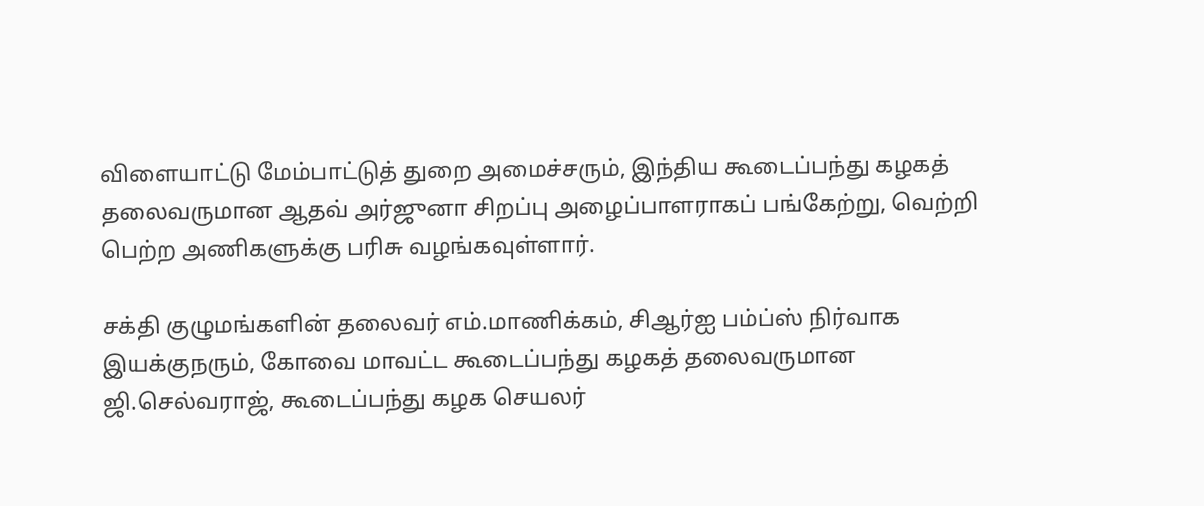விளையாட்டு மேம்பாட்டுத் துறை அமைச்சரும், இந்திய கூடைப்பந்து கழகத் தலைவருமான ஆதவ் அர்ஜுனா சிறப்பு அழைப்பாளராகப் பங்கேற்று, வெற்றி பெற்ற அணிகளுக்கு பரிசு வழங்கவுள்ளார்.

சக்தி குழுமங்களின் தலைவர் எம்.மாணிக்கம், சிஆர்ஐ பம்ப்ஸ் நிர்வாக இயக்குநரும், கோவை மாவட்ட கூடைப்பந்து கழகத் தலைவருமான ஜி.செல்வராஜ், கூடைப்பந்து கழக செயலர்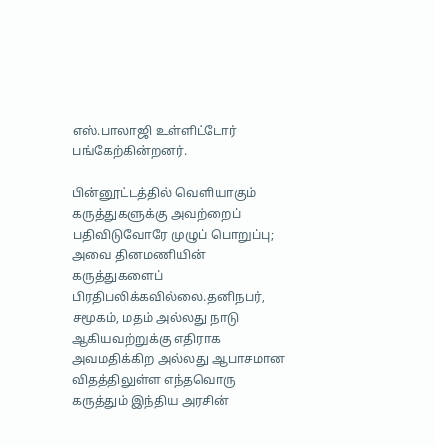எஸ்.பாலாஜி உள்ளிட்டோர் பங்கேற்கின்றனர்.

பின்னூட்டத்தில் வெளியாகும் கருத்துகளுக்கு அவற்றைப் பதிவிடுவோரே முழுப் பொறுப்பு; அவை தினமணியின் கருத்துகளைப் பிரதிபலிக்கவில்லை.தனிநபர், சமூகம், மதம் அல்லது நாடு ஆகியவற்றுக்கு எதிராக அவமதிக்கிற அல்லது ஆபாசமான விதத்திலுள்ள எந்தவொரு கருத்தும் இந்திய அரசின்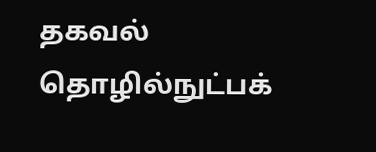தகவல் தொழில்நுட்பக்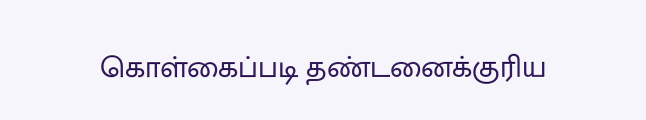கொள்கைப்படி தண்டனைக்குரிய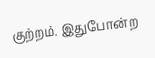குற்றம். இதுபோன்ற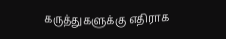கருத்துகளுக்கு எதிராக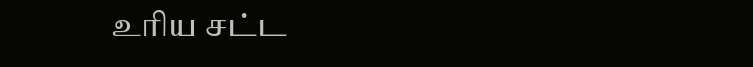உரிய சட்ட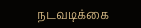நடவடிக்கை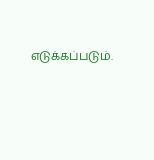எடுக்கப்படும்.